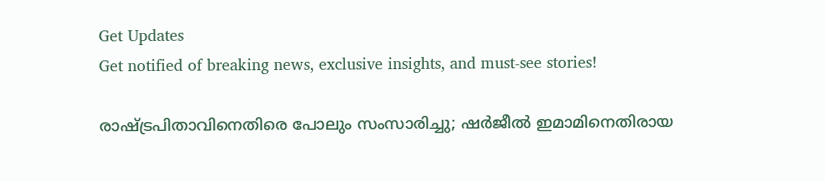Get Updates
Get notified of breaking news, exclusive insights, and must-see stories!

രാഷ്ട്രപിതാവിനെതിരെ പോലും സംസാരിച്ചു; ഷര്‍ജീല്‍ ഇമാമിനെതിരായ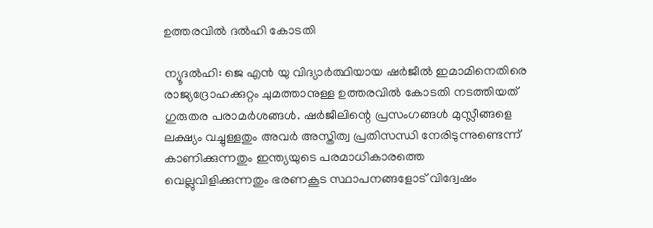ഉത്തരവില്‍ ദല്‍ഹി കോടതി

ന്യൂദല്‍ഹി: ജെ എന്‍ യു വിദ്യാര്‍ത്ഥിയായ ഷര്‍ജീല്‍ ഇമാമിനെതിരെ രാജ്യദ്രോഹക്കുറ്റം ചുമത്താനുള്ള ഉത്തരവില്‍ കോടതി നടത്തിയത് ഗുരുതര പരാമര്‍ശങ്ങള്‍. ഷര്‍ജീലിന്റെ പ്രസംഗങ്ങള്‍ മുസ്ലീങ്ങളെ ലക്ഷ്യം വച്ചുള്ളതും അവര്‍ അസ്തിത്വ പ്രതിസന്ധി നേരിടുന്നുണ്ടെന്ന് കാണിക്കുന്നതും ഇന്ത്യയുടെ പരമാധികാരത്തെ വെല്ലുവിളിക്കുന്നതും ഭരണകൂട സ്ഥാപനങ്ങളോട് വിദ്വേഷം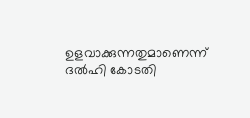ഉളവാക്കുന്നതുമാണെന്ന് ദല്‍ഹി കോടതി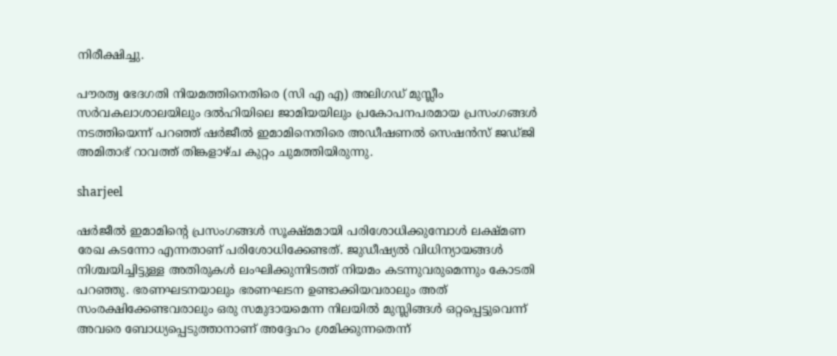നിരീക്ഷിച്ചു.

പൗരത്വ ഭേദഗതി നിയമത്തിനെതിരെ (സി എ എ) അലിഗഡ് മുസ്ലീം സര്‍വകലാശാലയിലും ദല്‍ഹിയിലെ ജാമിയയിലും പ്രകോപനപരമായ പ്രസംഗങ്ങള്‍ നടത്തിയെന്ന് പറഞ്ഞ് ഷര്‍ജീല്‍ ഇമാമിനെതിരെ അഡീഷണല്‍ സെഷന്‍സ് ജഡ്ജി അമിതാഭ് റാവത്ത് തിങ്കളാഴ്ച കുറ്റം ചുമത്തിയിരുന്നു.

sharjeel

ഷര്‍ജീല്‍ ഇമാമിന്റെ പ്രസംഗങ്ങള്‍ സൂക്ഷ്മമായി പരിശോധിക്കുമ്പോള്‍ ലക്ഷ്മണ രേഖ കടന്നോ എന്നതാണ് പരിശോധിക്കേണ്ടത്. ജുഡീഷ്യല്‍ വിധിന്യായങ്ങള്‍ നിശ്ചയിച്ചിട്ടുള്ള അതിരുകള്‍ ലംഘിക്കുന്നിടത്ത് നിയമം കടന്നുവരുമെന്നും കോടതി പറഞ്ഞു. ഭരണഘടനയാലും ഭരണഘടന ഉണ്ടാക്കിയവരാലും അത് സംരക്ഷിക്കേണ്ടവരാലും ഒരു സമുദായമെന്ന നിലയില്‍ മുസ്ലിങ്ങള്‍ ഒറ്റപ്പെട്ടുവെന്ന് അവരെ ബോധ്യപ്പെടുത്താനാണ് അദ്ദേഹം ശ്രമിക്കുന്നതെന്ന്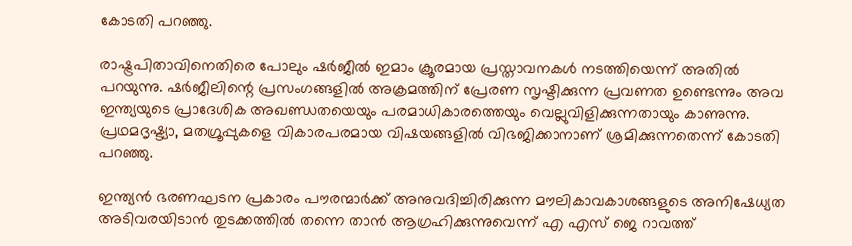കോടതി പറഞ്ഞു.

രാഷ്ട്രപിതാവിനെതിരെ പോലും ഷര്‍ജീല്‍ ഇമാം ക്രൂരമായ പ്രസ്താവനകള്‍ നടത്തിയെന്ന് അതില്‍ പറയുന്നു. ഷര്‍ജീലിന്റെ പ്രസംഗങ്ങളില്‍ അക്രമത്തിന് പ്രേരണ സൃഷ്ടിക്കുന്ന പ്രവണത ഉണ്ടെന്നും അവ ഇന്ത്യയുടെ പ്രാദേശിക അഖണ്ഡതയെയും പരമാധികാരത്തെയും വെല്ലുവിളിക്കുന്നതായും കാണുന്നു. പ്രഥമദൃഷ്ട്യാ, മതഗ്രൂപ്പുകളെ വികാരപരമായ വിഷയങ്ങളില്‍ വിഭജിക്കാനാണ് ശ്രമിക്കുന്നതെന്ന് കോടതി പറഞ്ഞു.

ഇന്ത്യന്‍ ഭരണഘടന പ്രകാരം പൗരന്മാര്‍ക്ക് അനുവദിച്ചിരിക്കുന്ന മൗലികാവകാശങ്ങളുടെ അനിഷേധ്യത അടിവരയിടാന്‍ തുടക്കത്തില്‍ തന്നെ താന്‍ ആഗ്രഹിക്കുന്നുവെന്ന് എ എസ് ജെ റാവത്ത്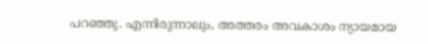പറഞ്ഞു. എന്നിരുന്നാലും, അത്തരം അവകാശം ന്യായമായ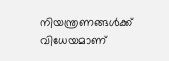നിയന്ത്രണങ്ങള്‍ക്ക് വിധേയമാണ്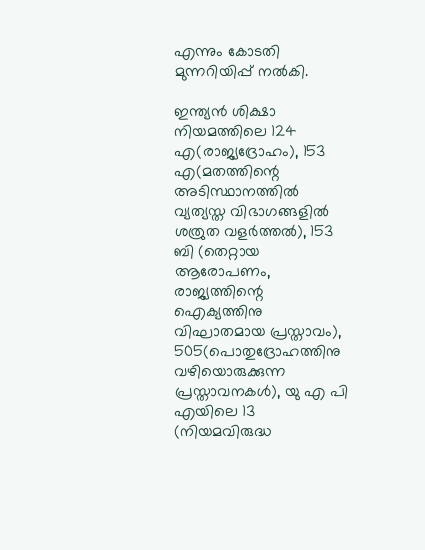എന്നും കോടതി മുന്നറിയിപ്പ് നല്‍കി.

ഇന്ത്യന്‍ ശിക്ഷാ നിയമത്തിലെ 124 എ(രാജ്യദ്രോഹം), 153 എ(മതത്തിന്റെ അടിസ്ഥാനത്തില്‍ വ്യത്യസ്ത വിഭാഗങ്ങളില്‍ ശത്രുത വളര്‍ത്തല്‍), 153 ബി (തെറ്റായ ആരോപണം, രാജ്യത്തിന്റെ ഐക്യത്തിനു വിഘാതമായ പ്രസ്താവം), 505(പൊതുദ്രോഹത്തിനു വഴിയൊരുക്കുന്ന പ്രസ്താവനകള്‍), യു എ പി എയിലെ 13 (നിയമവിരുദ്ധ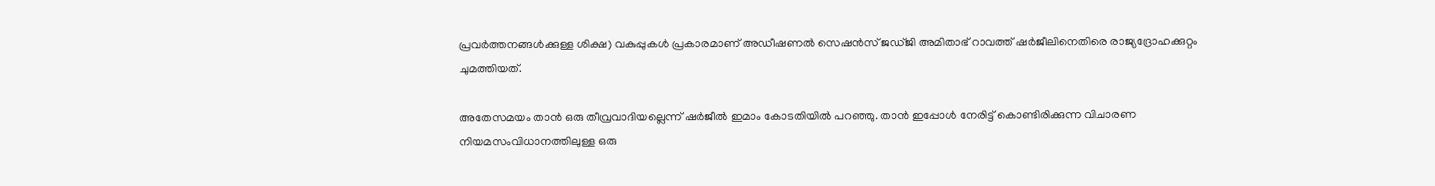പ്രവര്‍ത്തനങ്ങള്‍ക്കുള്ള ശിക്ഷ) വകുപ്പുകള്‍ പ്രകാരമാണ് അഡീഷണല്‍ സെഷന്‍സ് ജഡ്ജി അമിതാഭ് റാവത്ത് ഷര്‍ജീലിനെതിരെ രാജ്യദ്രോഹക്കുറ്റം ചുമത്തിയത്.

അതേസമയം താന്‍ ഒരു തീവ്രവാദിയല്ലെന്ന് ഷര്‍ജീല്‍ ഇമാം കോടതിയില്‍ പറഞ്ഞു. താന്‍ ഇപ്പോള്‍ നേരിട്ട് കൊണ്ടിരിക്കുന്ന വിചാരണ നിയമസംവിധാനത്തിലുള്ള ഒരു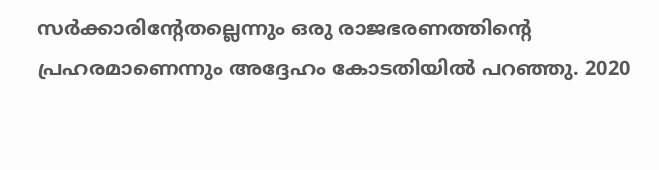സര്‍ക്കാരിന്റേതല്ലെന്നും ഒരു രാജഭരണത്തിന്റെ പ്രഹരമാണെന്നും അദ്ദേഹം കോടതിയില്‍ പറഞ്ഞു. 2020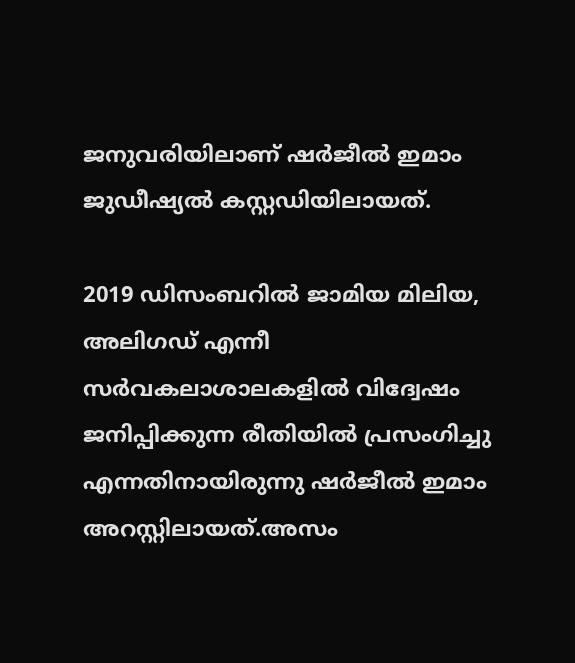ജനുവരിയിലാണ് ഷര്‍ജീല്‍ ഇമാം ജുഡീഷ്യല്‍ കസ്റ്റഡിയിലായത്.

2019 ഡിസംബറില്‍ ജാമിയ മിലിയ, അലിഗഡ് എന്നീ സര്‍വകലാശാലകളില്‍ വിദ്വേഷം ജനിപ്പിക്കുന്ന രീതിയില്‍ പ്രസംഗിച്ചു എന്നതിനായിരുന്നു ഷര്‍ജീല്‍ ഇമാം അറസ്റ്റിലായത്.അസം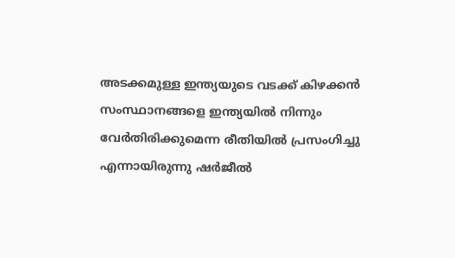അടക്കമുള്ള ഇന്ത്യയുടെ വടക്ക് കിഴക്കന്‍ സംസ്ഥാനങ്ങളെ ഇന്ത്യയില്‍ നിന്നും വേര്‍തിരിക്കുമെന്ന രീതിയില്‍ പ്രസംഗിച്ചു എന്നായിരുന്നു ഷര്‍ജീല്‍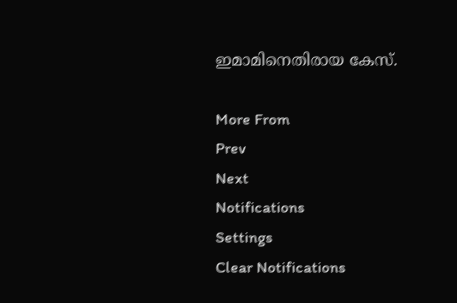ഇമാമിനെതിരായ കേസ്.

More From
Prev
Next
Notifications
Settings
Clear Notifications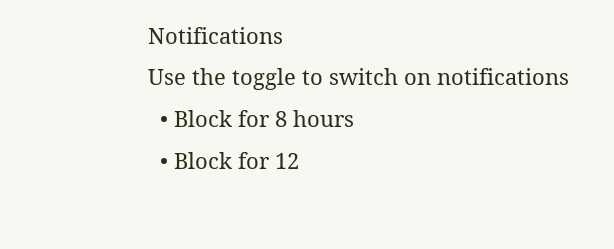Notifications
Use the toggle to switch on notifications
  • Block for 8 hours
  • Block for 12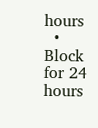hours
  • Block for 24 hours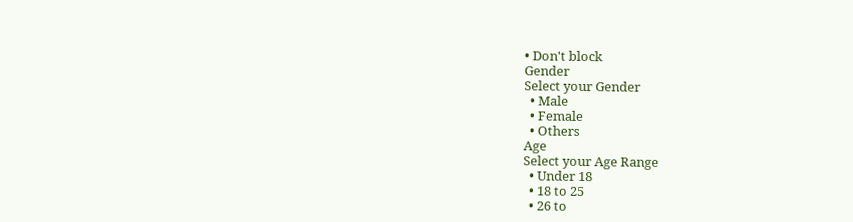• Don't block
Gender
Select your Gender
  • Male
  • Female
  • Others
Age
Select your Age Range
  • Under 18
  • 18 to 25
  • 26 to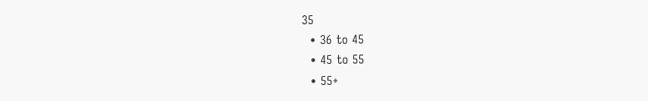35
  • 36 to 45
  • 45 to 55
  • 55+